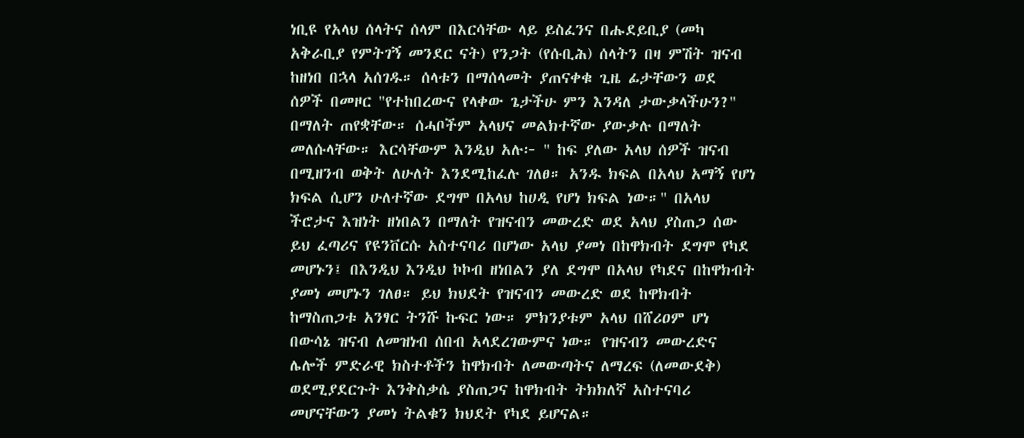ነቢዩ የአላህ ሰላትና ሰላም በእርሳቸው ላይ ይስፈንና በሑደይቢያ (መካ አቅራቢያ የምትገኝ መንደር ናት) የንጋት (የሱቢሕ) ሰላትን በዛ ምሽት ዝናብ ከዘነበ በኋላ አሰገዱ። ሰላቱን በማሰላመት ያጠናቀቁ ጊዜ ፊታቸውን ወደ ሰዎች በመዞር "የተከበረውና የላቀው ጌታችሁ ምን እንዳለ ታውቃላችሁን?" በማለት ጠየቋቸው። ሰሓቦችም አላህና መልክተኛው ያውቃሉ በማለት መለሱላቸው። እርሳቸውም እንዲህ አሉ፦ " ከፍ ያለው አላህ ሰዎች ዝናብ በሚዘንብ ወቅት ለሁለት እንደሚከፈሉ ገለፀ። አንዱ ክፍል በአላህ አማኝ የሆነ ክፍል ሲሆን ሁለተኛው ደግሞ በአላህ ከሀዲ የሆነ ክፍል ነው።" በአላህ ችሮታና እዝነት ዘነበልን በማለት የዝናብን መውረድ ወደ አላህ ያስጠጋ ሰው ይህ ፈጣሪና የዩንቨርሱ አስተናባሪ በሆነው አላህ ያመነ በከዋክብት ደግሞ የካደ መሆኑን፤ በእንዲህ እንዲህ ኮኮብ ዘነበልን ያለ ደግሞ በአላህ የካደና በከዋክብት ያመነ መሆኑን ገለፀ። ይህ ክህደት የዝናብን መውረድ ወደ ከዋክብት ከማስጠጋቱ አንፃር ትንሹ ኩፍር ነው። ምክንያቱም አላህ በሸሪዐም ሆነ በውሳኔ ዝናብ ለመዝነብ ሰበብ አላደረገውምና ነው። የዝናብን መውረድና ሌሎች ምድራዊ ክስተቶችን ከዋክብት ለመውጣትና ለማረፍ (ለመውደቅ) ወደሚያደርጉት እንቅስቃሴ ያስጠጋና ከዋክብት ትክክለኛ አስተናባሪ መሆናቸውን ያመነ ትልቁን ክህደት የካደ ይሆናል።